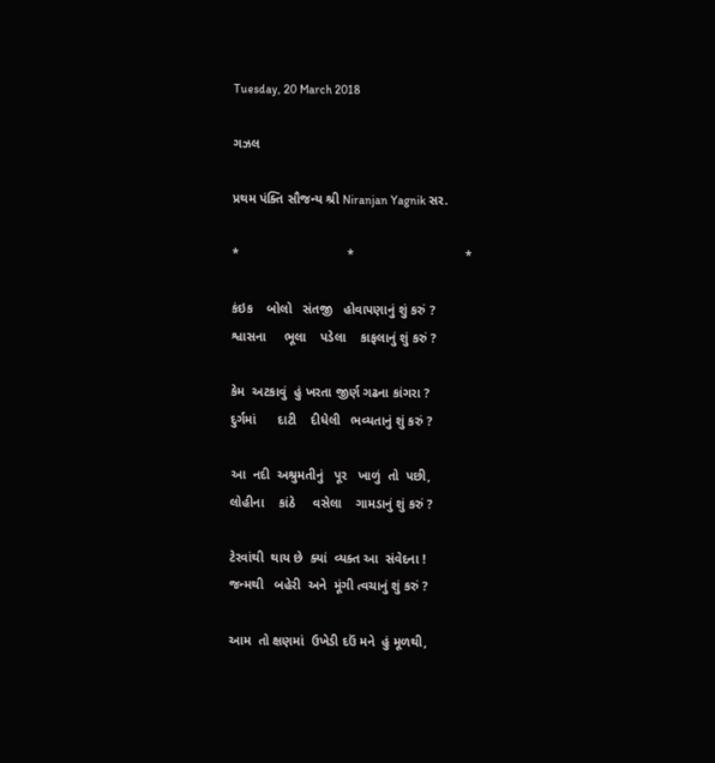Tuesday, 20 March 2018

ગઝલ

પ્રથમ પંક્તિ સૌજન્ય શ્રી Niranjan Yagnik સર.

*                              *                               *

કંઇક    બોલો   સંતજી   હોવાપણાનું શું કરું ?
શ્વાસના     ભૂલા    પડેલા    કાફલાનું શું કરું ?

કેમ  અટકાવું  હું ખરતા જીર્ણ ગઢના કાંગરા ?
દુર્ગમાં      દાટી    દીધેલી   ભવ્યતાનું શું કરું ?

આ  નદી  અશ્રુમતીનું   પૂર   ખાળું  તો  પછી,
લોહીના    કાંઠે     વસેલા    ગામડાનું શું કરું ?

ટેરવાંથી  થાય છે  ક્યાં  વ્યક્ત આ  સંવેદના !
જન્મથી   બહેરી  અને  મૂંગી ત્વચાનું શું કરું ?

આમ  તો ક્ષણમાં  ઉખેડી દઉં મને  હું મૂળથી,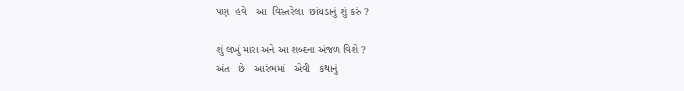પણ  હવે   આ  વિસ્તરેલા  છાંયડાનું શું કરું ?

શું લખું મારા અને આ શબ્દના અંજળ વિશે ?
અંત   છે   આરંભમાં   એવી   કથાનું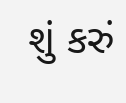શું કરું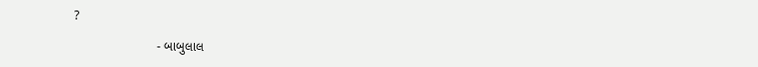?

                       - બાબુલાલ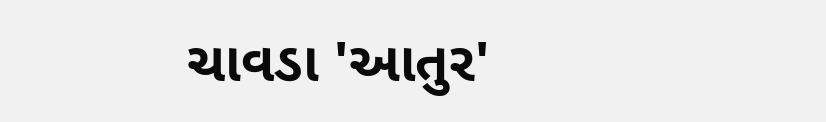ચાવડા 'આતુર'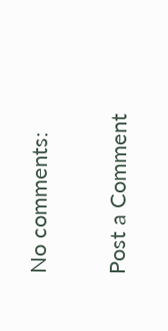No comments:

Post a Comment